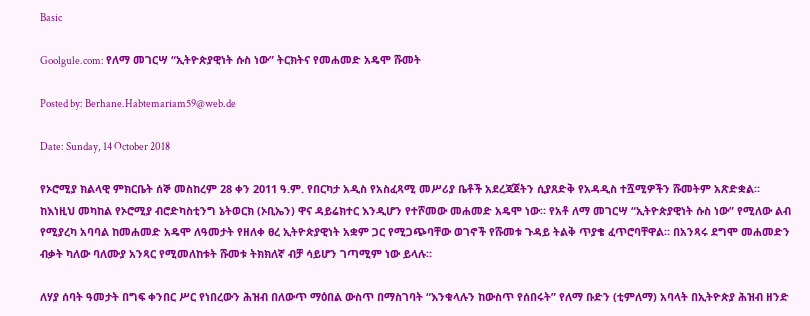Basic

Goolgule.com: የለማ መገርሣ “ኢትዮጵያዊነት ሱስ ነው” ትርክትና የመሐመድ አዴሞ ሹመት

Posted by: Berhane.Habtemariam59@web.de

Date: Sunday, 14 October 2018

የኦሮሚያ ክልላዊ ምክርቤት ሰኞ መስከረም 28 ቀን 2011 ዓ.ም. የበርካታ አዲስ የአስፈጻሚ መሥሪያ ቤቶች አደረጃጀትን ሲያጸድቅ የአዳዲስ ተሿሚዎችን ሹመትም አጽድቋል። ከእነዚህ መካከል የኦሮሚያ ብሮድካስቲንግ ኔትወርክ (ኦቢኤን) ዋና ዳይሬክተር እንዲሆን የተሾመው መሐመድ አዴሞ ነው። የአቶ ለማ መገርሣ “ኢትዮጵያዊነት ሱስ ነው” የሚለው ልብ የሚያረካ አባባል ከመሐመድ አዴሞ ለዓመታት የዘለቀ ፀረ ኢትዮጵያዊነት አቋም ጋር የሚጋጭባቸው ወገኖች የሹመቱ ጉዳይ ትልቅ ጥያቄ ፈጥሮባቸዋል። በአንጻሩ ደግሞ መሐመድን ብቃት ካለው ባለሙያ አንጻር የሚመለከቱት ሹመቱ ትክክለኛ ብቻ ሳይሆን ገጣሚም ነው ይላሉ።

ለሃያ ሰባት ዓመታት በግፍ ቀንበር ሥር የነበረውን ሕዝብ በለውጥ ማዕበል ውስጥ በማስገባት “እንቁላሉን ከውስጥ የሰበሩት” የለማ ቡድን (ቲምለማ) አባላት በኢትዮጵያ ሕዝብ ዘንድ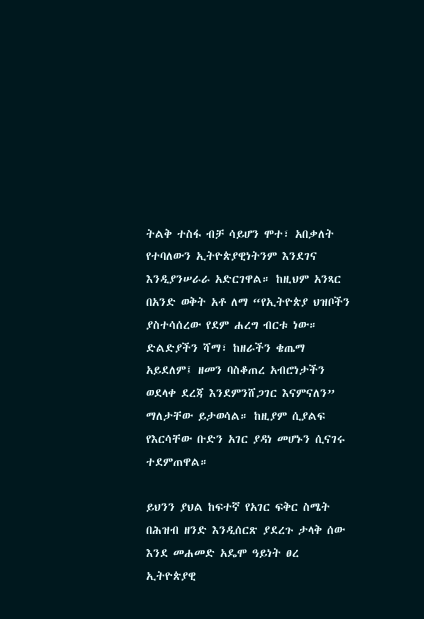ትልቅ ተስፋ ብቻ ሳይሆን ሞተ፣ አበቃለት የተባለውን ኢትዮጵያዊነትንም እንደገና እንዲያንሠራራ አድርገዋል። ከዚህም አንጻር በአንድ ወቅት አቶ ለማ “የኢትዮጵያ ህዝቦችን ያስተሳሰረው የደም ሐረግ ብርቱ ነው። ድልድያችን ሻማ፣ ከዘራችን ቄጤማ አይደለም፤ ዘመን ባስቆጠረ አብሮነታችን ወደላቀ ደረጃ እንደምንሸጋገር እናምናለን” ማለታቸው ይታወሳል። ከዚያም ሲያልፍ የእርሳቸው ቡድን አገር ያዳነ መሆኑን ሲናገሩ ተደምጠዋል።

ይህንን ያህል ከፍተኛ የአገር ፍቅር ስሜት በሕዝብ ዘንድ እንዲሰርጽ ያደረጉ ታላቅ ሰው እንደ መሐመድ አዴሞ ዓይነት ፀረ ኢትዮጵያዊ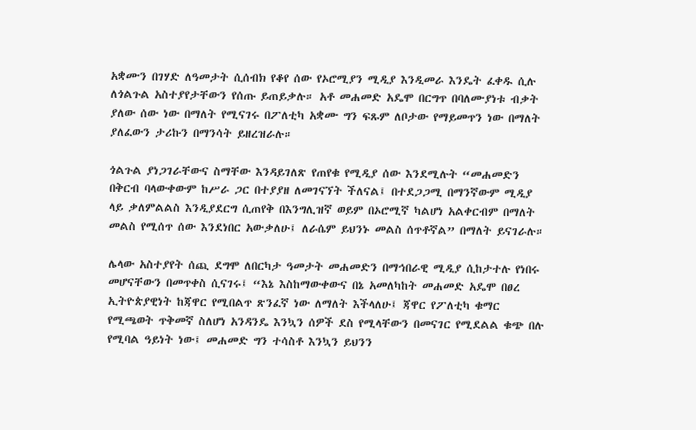አቋሙን በገሃድ ለዓመታት ሲሰብክ የቆየ ሰው የኦሮሚያን ሚዲያ እንዲመራ እንዴት ፈቀዱ ሲሉ ለጎልጉል አስተያየታቸውን የሰጡ ይጠይቃሉ። አቶ መሐመድ አዴሞ በርግጥ በባለሙያነቱ ብቃት ያለው ሰው ነው በማለት የሚናገሩ በፖለቲካ አቋሙ ግን ፍጹም ለቦታው የማይመጥን ነው በማለት ያለፈውን ታሪኩን በማንሳት ይዘረዝራሉ።

ጎልጉል ያነጋገራቸውና ስማቸው እንዳይገለጽ የጠየቁ የሚዲያ ሰው እንደሚሉት “መሐመድን በቅርብ ባላውቀውም ከሥራ ጋር በተያያዘ ለመገናኘት ችለናል፤ በተደጋጋሚ በማንኛውም ሚዲያ ላይ ቃለምልልስ እንዲያደርግ ሲጠየቅ በእንግሊዝኛ ወይም በኦሮሚኛ ካልሆነ አልቀርብም በማለት መልስ የሚሰጥ ሰው እንደነበር አውቃለሁ፤ ለራሴም ይህንኑ መልስ ሰጥቶኛል” በማለት ይናገራሉ።

ሌላው አስተያየት ሰጪ ደግሞ ለበርካታ ዓመታት መሐመድን በማኅበራዊ ሚዲያ ሲከታተሉ የነበሩ መሆናቸውን በመጥቀስ ሲናገሩ፤ “እኔ እስከማውቀውና በኔ አመለካከት መሐመድ አዴሞ በፀረ ኢትዮጵያዊነት ከጃዋር የሚበልጥ ጽንፈኛ ነው ለማለት እችላለሁ፤ ጃዋር የፖለቲካ ቁማር የሚጫወት ጥቅመኛ ስለሆነ አንዳንዴ እንኳን ሰዎች ደስ የሚላቸውን በመናገር የሚደልል ቁጭ በሉ የሚባል ዓይነት ነው፤ መሐመድ ግን ተሳስቶ እንኳን ይህንን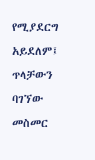የሚያደርግ አይደለም፤ ጥላቻውን ባገኘው መስመር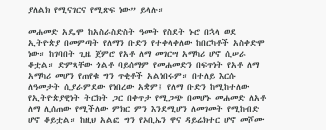ያለልክ የሚናገርና የሚጽፍ ነው” ይላሉ።

መሐመድ አዴሞ ከአስራስድስት ዓመት የስደት ኑሮ በኋላ ወደ ኢትዮጵያ በመምጣት የለማን ቡድን የተቀላቀለው ከበርካቶች አስቀድሞ ነው። ከገባበት ጊዜ ጀምሮ የአቶ ለማ መገርሣ አማካሪ ሆኖ ሲሠራ ቆቷል። ድምጻቸው ጎልቶ ባይሰማም የመሐመድን በፍጥነት የአቶ ለማ አማካሪ መሆን የጠየቁ ግን ጥቂቶች አልነበሩም። በተለይ እርሱ ለዓመታት ሲያራምደው የነበረው አቋም፤ የለማ ቡድን ከሚከተለው የኢትዮጵያዊነት ትርክት ጋር በቀጥታ የሚጋጭ በመሆኑ መሐመድ ለአቶ ለማ ሊሰጠው የሚችለው ምክር ምን እንደሚሆን ለመገመት የሚከብድ ሆኖ ቆይቷል። ከዚህ አልፎ ግን የኦቢኤን ዋና ዳይሬክተር ሆኖ መሾሙ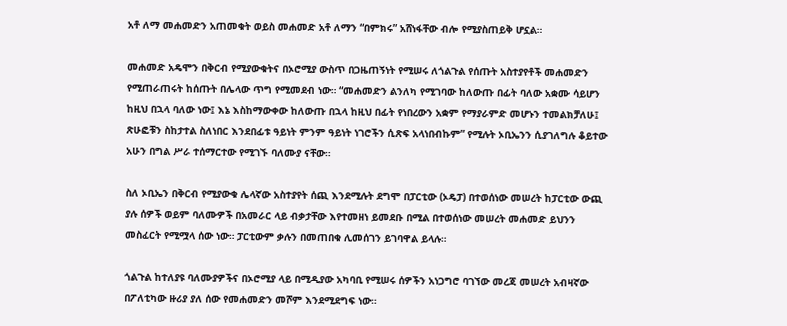አቶ ለማ መሐመድን አጠመቁት ወይስ መሐመድ አቶ ለማን “በምክሩ” አሸነፋቸው ብሎ የሚያስጠይቅ ሆኗል።

መሐመድ አዴሞን በቅርብ የሚያውቁትና በኦሮሚያ ውስጥ በጋዜጠኝነት የሚሠሩ ለጎልጉል የሰጡት አስተያየቶች መሐመድን የሚጠራጠሩት ከሰጡት በሌላው ጥግ የሚመደብ ነው። “መሐመድን ልንለካ የሚገባው ከለውጡ በፊት ባለው አቋሙ ሳይሆን ከዚህ በኋላ ባለው ነው፤ እኔ እስከማውቀው ከለውጡ በኋላ ከዚህ በፊት የነበረውን አቋም የማያራምድ መሆኑን ተመልክቻለሁ፤ ጽሁፎቹን ስከታተል ስለነበር እንደበፊቱ ዓይነት ምንም ዓይነት ነገሮችን ሲጽፍ አላነበብኩም” የሚሉት ኦቢኤንን ሲያገለግሉ ቆይተው አሁን በግል ሥራ ተሰማርተው የሚገኙ ባለሙያ ናቸው።

ስለ ኦቢኤን በቅርብ የሚያውቁ ሌላኛው አስተያየት ሰጪ እንደሚሉት ደግሞ በፓርቲው (ኦዴፓ) በተወሰነው መሠረት ከፓርቲው ውጪ ያሉ ሰዎች ወይም ባለሙዎች በአመራር ላይ ብቃታቸው እየተመዘነ ይመደቡ በሚል በተወሰነው መሠረት መሐመድ ይህንን መስፈርት የሚሟላ ሰው ነው። ፓርቲውም ቃሉን በመጠበቁ ሊመሰገን ይገባዋል ይላሉ።

ጎልጉል ከተለያዩ ባለሙያዎችና በኦሮሚያ ላይ በሚዲያው አካባቢ የሚሠሩ ሰዎችን አነጋግሮ ባገኘው መረጃ መሠረት አብዛኛው በፖለቲካው ዙሪያ ያለ ሰው የመሐመድን መሾም እንደሚደግፍ ነው።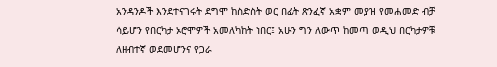አንዳንዶች እንደተናገሩት ደግሞ ከስድስት ወር በፊት ጽንፈኛ አቋም መያዝ የመሐመድ ብቻ ሳይሆን የበርካታ ኦሮሞዎች አመለካከት ነበር፤ አሁን ግን ለውጥ ከመጣ ወዲህ በርካታዎቹ ለዘብተኛ ወደመሆንና የጋራ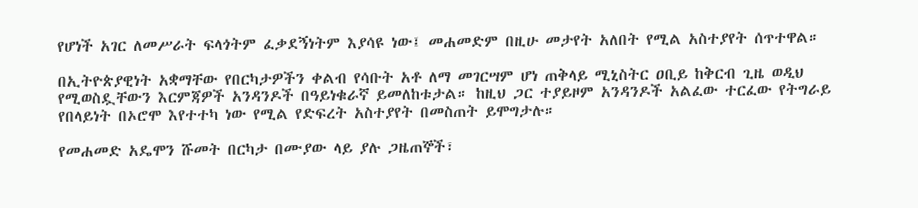የሆነች አገር ለመሥራት ፍላጎትም ፈቃደኝነትም እያሳዩ ነው፤ መሐመድም በዚሁ መታየት አለበት የሚል አስተያየት ሰጥተዋል።

በኢትዮጵያዊነት አቋማቸው የበርካታዎችን ቀልብ የሳቡት አቶ ለማ መገርሣም ሆነ ጠቅላይ ሚኒስትር ዐቢይ ከቅርብ ጊዜ ወዲህ የሚወስዷቸውን እርምጃዎች አንዳንዶች በዓይነቁራኛ ይመለከቱታል። ከዚህ ጋር ተያይዞም አንዳንዶች አልፈው ተርፈው የትግራይ የበላይነት በኦሮሞ እየተተካ ነው የሚል የድፍረት አስተያየት በመስጠት ይሞግታሉ።

የመሐመድ አዴሞን ሹመት በርካታ በሙያው ላይ ያሉ ጋዜጠኞች፣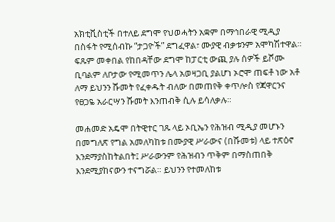አክቲቪስቲች በተለይ ደግሞ የህወሓትን አቋም በማኅበራዊ ሚዲያ በስፋት የሚሰብኩ “ታጋዮች” ደግፈዋል፣ ሙያዊ ብቃቱንም አሞካሽተዋል። ፍጹም መቀበል የከበዳቸው ደግሞ ከፓርቲ ውጪ ያሉ ሰዎች ይሾሙ ቢባልም ለቦታው የሚመጥን ሌላ አወዛጋቢ ያልሆነ ኦሮሞ ጠፍቶ ነው አቶ ለማ ይህንን ሹመት የፈቀዱት ብለው በመጠየቅ ቀጥሎስ የጃዋርንና የፀጋዬ አራርሣን ሹመት እንጠብቅ ሲሉ ይሳለቃሉ።

መሐመድ አዴሞ በትዊተር ገጹ ላይ ኦቢኤን የሕዝብ ሚዲያ መሆኑን በመግለጽ የግል አመለካከቱ በሙያዊ ሥራውና (በሹመቱ) ላይ ተጽዕኖ እንደማያስከትልበት፤ ሥራውንም የሕዝብን ጥቅም በማስጠበቅ እንደሚያከናውን ተናግሯል። ይህንን የተመለከቱ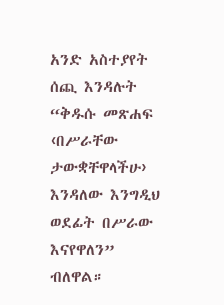አንድ አስተያየት ሰጪ እንዳሉት “ቅዱሱ መጽሐፍ ‹በሥራቸው ታውቋቸዋላችሁ› እንዳለው እንግዲህ ወደፊት በሥራው እናየዋለን” ብለዋል።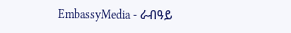EmbassyMedia - ራብዓይ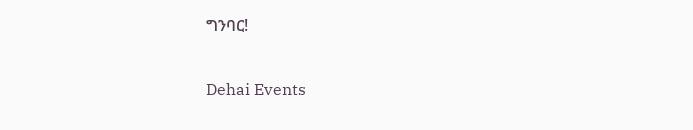ግንባር!

Dehai Events